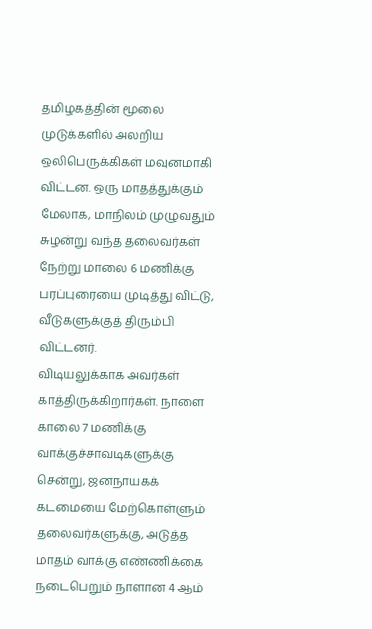தமிழகத்தின் மூலை முடுக்களில் அலறிய ஒலிபெருக்கிகள் மவுனமாகி விட்டன. ஒரு மாதத்துக்கும் மேலாக, மாநிலம் முழுவதும் சுழன்று வந்த தலைவர்கள் நேற்று மாலை 6 மணிக்கு பரப்புரையை முடித்து விட்டு, வீடுகளுக்குத் திரும்பி விட்டனர்.
விடியலுக்காக அவர்கள் காத்திருக்கிறார்கள். நாளை காலை 7 மணிக்கு வாக்குச்சாவடிகளுக்கு சென்று, ஜனநாயகக் கடமையை மேற்கொள்ளும் தலைவர்களுக்கு, அடுத்த மாதம் வாக்கு எண்ணிக்கை நடைபெறும் நாளான 4 ஆம்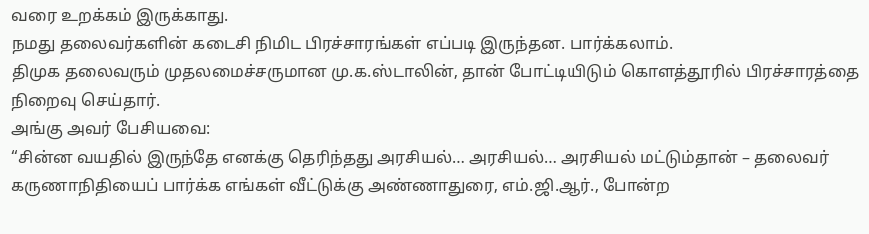வரை உறக்கம் இருக்காது.
நமது தலைவர்களின் கடைசி நிமிட பிரச்சாரங்கள் எப்படி இருந்தன. பார்க்கலாம்.
திமுக தலைவரும் முதலமைச்சருமான மு.க.ஸ்டாலின், தான் போட்டியிடும் கொளத்தூரில் பிரச்சாரத்தை நிறைவு செய்தார்.
அங்கு அவர் பேசியவை:
“சின்ன வயதில் இருந்தே எனக்கு தெரிந்தது அரசியல்… அரசியல்… அரசியல் மட்டும்தான் – தலைவர் கருணாநிதியைப் பார்க்க எங்கள் வீட்டுக்கு அண்ணாதுரை, எம்.ஜி.ஆர்., போன்ற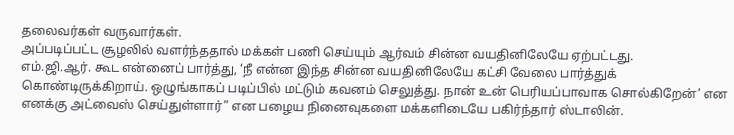தலைவர்கள் வருவார்கள்.
அப்படிப்பட்ட சூழலில் வளர்ந்ததால் மக்கள் பணி செய்யும் ஆர்வம் சின்ன வயதினிலேயே ஏற்பட்டது.
எம்.ஜி.ஆர். கூட என்னைப் பார்த்து, ‘நீ என்ன இந்த சின்ன வயதினிலேயே கட்சி வேலை பார்த்துக் கொண்டிருக்கிறாய். ஒழுங்காகப் படிப்பில் மட்டும் கவனம் செலுத்து. நான் உன் பெரியப்பாவாக சொல்கிறேன்’ என எனக்கு அட்வைஸ் செய்துள்ளார்” என பழைய நினைவுகளை மக்களிடையே பகிர்ந்தார் ஸ்டாலின்.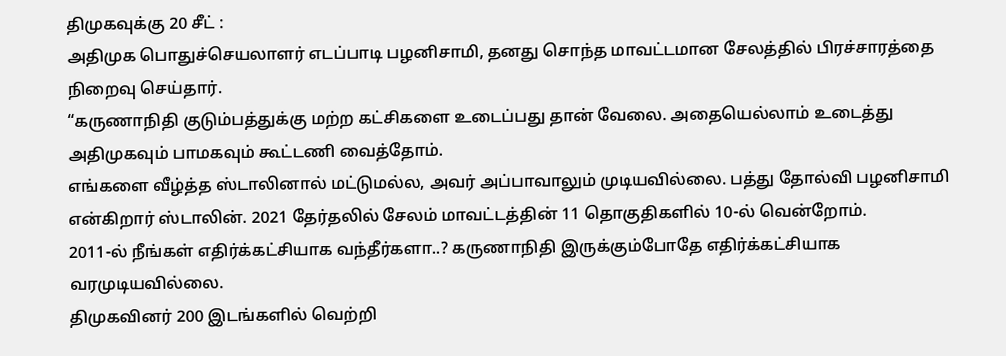திமுகவுக்கு 20 சீட் :
அதிமுக பொதுச்செயலாளர் எடப்பாடி பழனிசாமி, தனது சொந்த மாவட்டமான சேலத்தில் பிரச்சாரத்தை நிறைவு செய்தார்.
“கருணாநிதி குடும்பத்துக்கு மற்ற கட்சிகளை உடைப்பது தான் வேலை. அதையெல்லாம் உடைத்து அதிமுகவும் பாமகவும் கூட்டணி வைத்தோம்.
எங்களை வீழ்த்த ஸ்டாலினால் மட்டுமல்ல, அவர் அப்பாவாலும் முடியவில்லை. பத்து தோல்வி பழனிசாமி என்கிறார் ஸ்டாலின். 2021 தேர்தலில் சேலம் மாவட்டத்தின் 11 தொகுதிகளில் 10-ல் வென்றோம்.
2011-ல் நீங்கள் எதிர்க்கட்சியாக வந்தீர்களா..? கருணாநிதி இருக்கும்போதே எதிர்க்கட்சியாக வரமுடியவில்லை.
திமுகவினர் 200 இடங்களில் வெற்றி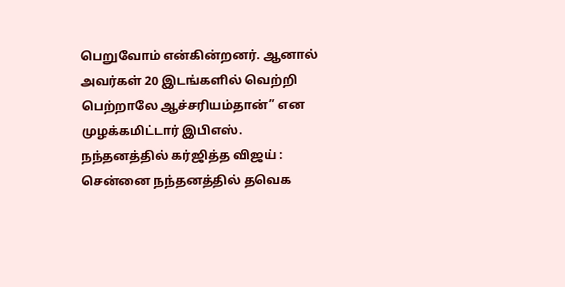பெறுவோம் என்கின்றனர். ஆனால் அவர்கள் 20 இடங்களில் வெற்றி பெற்றாலே ஆச்சரியம்தான்” என முழக்கமிட்டார் இபிஎஸ்.
நந்தனத்தில் கர்ஜித்த விஜய் :
சென்னை நந்தனத்தில் தவெக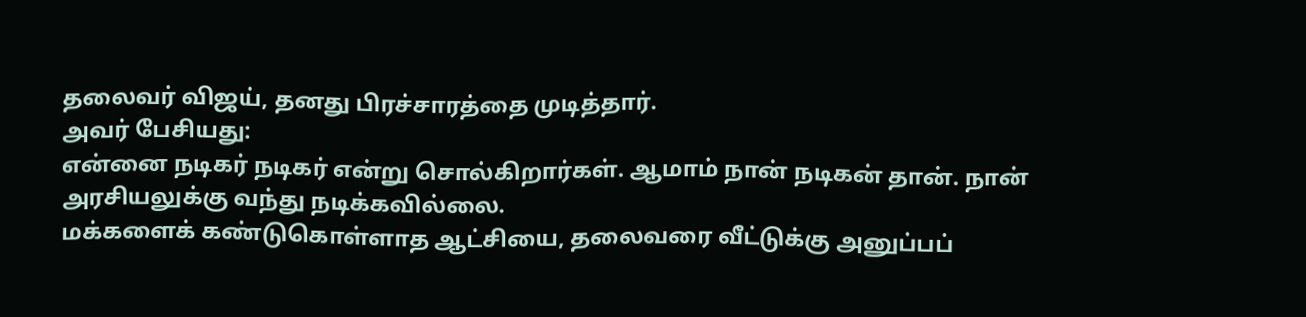தலைவர் விஜய், தனது பிரச்சாரத்தை முடித்தார்.
அவர் பேசியது:
என்னை நடிகர் நடிகர் என்று சொல்கிறார்கள். ஆமாம் நான் நடிகன் தான். நான் அரசியலுக்கு வந்து நடிக்கவில்லை.
மக்களைக் கண்டுகொள்ளாத ஆட்சியை, தலைவரை வீட்டுக்கு அனுப்பப்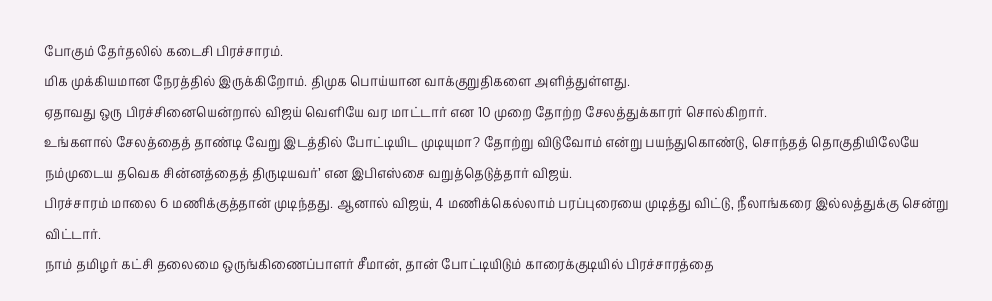போகும் தேர்தலில் கடைசி பிரச்சாரம்.
மிக முக்கியமான நேரத்தில் இருக்கிறோம். திமுக பொய்யான வாக்குறுதிகளை அளித்துள்ளது.
ஏதாவது ஒரு பிரச்சினையென்றால் விஜய் வெளியே வர மாட்டார் என 10 முறை தோற்ற சேலத்துக்காரர் சொல்கிறார்.
உங்களால் சேலத்தைத் தாண்டி வேறு இடத்தில் போட்டியிட முடியுமா? தோற்று விடுவோம் என்று பயந்துகொண்டு, சொந்தத் தொகுதியிலேயே நம்முடைய தவெக சின்னத்தைத் திருடியவர்’ என இபிஎஸ்சை வறுத்தெடுத்தார் விஜய்.
பிரச்சாரம் மாலை 6 மணிக்குத்தான் முடிந்தது. ஆனால் விஜய், 4 மணிக்கெல்லாம் பரப்புரையை முடித்து விட்டு, நீலாங்கரை இல்லத்துக்கு சென்று விட்டார்.
நாம் தமிழர் கட்சி தலைமை ஒருங்கிணைப்பாளர் சீமான், தான் போட்டியிடும் காரைக்குடியில் பிரச்சாரத்தை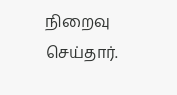நிறைவு செய்தார்.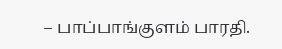– பாப்பாங்குளம் பாரதி.